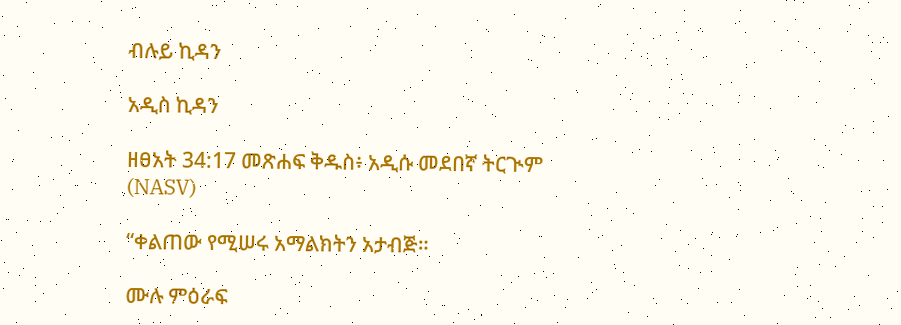ብሉይ ኪዳን

አዲስ ኪዳን

ዘፀአት 34:17 መጽሐፍ ቅዱስ፥ አዲሱ መደበኛ ትርጒም (NASV)

“ቀልጠው የሚሠሩ አማልክትን አታብጅ።

ሙሉ ምዕራፍ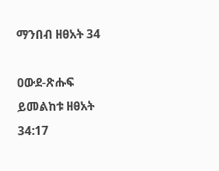ማንበብ ዘፀአት 34

ዐውደ-ጽሑፍ ይመልከቱ ዘፀአት 34:17